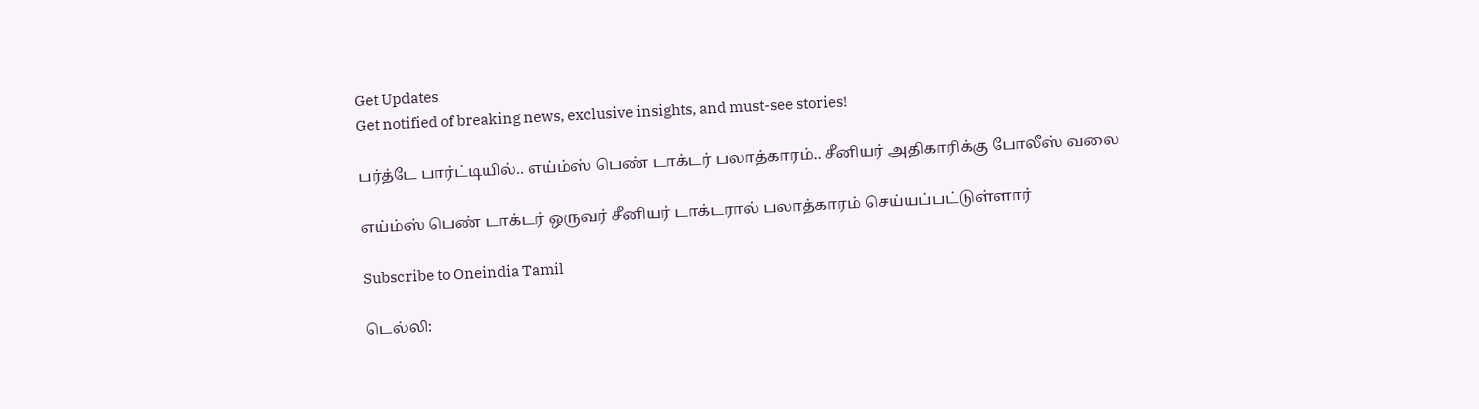Get Updates
Get notified of breaking news, exclusive insights, and must-see stories!

பர்த்டே பார்ட்டியில்.. எய்ம்ஸ் பெண் டாக்டர் பலாத்காரம்.. சீனியர் அதிகாரிக்கு போலீஸ் வலை

எய்ம்ஸ் பெண் டாக்டர் ஒருவர் சீனியர் டாக்டரால் பலாத்காரம் செய்யப்பட்டுள்ளார்

Subscribe to Oneindia Tamil

டெல்லி: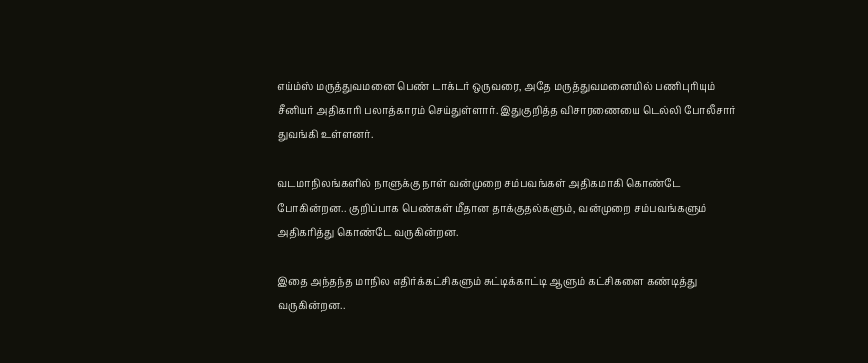எய்ம்ஸ் மருத்துவமனை பெண் டாக்டர் ஒருவரை, அதே மருத்துவமனையில் பணிபுரியும் சீனியர் அதிகாரி பலாத்காரம் செய்துள்ளார். இதுகுறித்த விசாரணையை டெல்லி போலீசார் துவங்கி உள்ளனர்.

வடமாநிலங்களில் நாளுக்கு நாள் வன்முறை சம்பவங்கள் அதிகமாகி கொண்டே போகின்றன.. குறிப்பாக பெண்கள் மீதான தாக்குதல்களும், வன்முறை சம்பவங்களும் அதிகரித்து கொண்டே வருகின்றன.

இதை அந்தந்த மாநில எதிர்க்கட்சிகளும் சுட்டிக்காட்டி ஆளும் கட்சிகளை கண்டித்து வருகின்றன..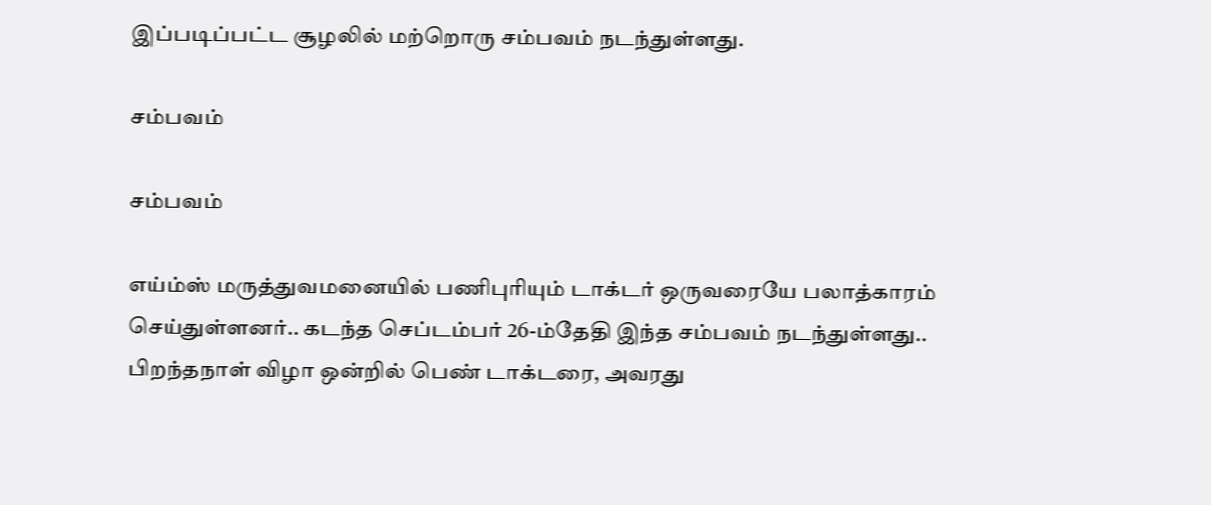இப்படிப்பட்ட சூழலில் மற்றொரு சம்பவம் நடந்துள்ளது.

சம்பவம்

சம்பவம்

எய்ம்ஸ் மருத்துவமனையில் பணிபுரியும் டாக்டர் ஒருவரையே பலாத்காரம் செய்துள்ளனர்.. கடந்த செப்டம்பர் 26-ம்தேதி இந்த சம்பவம் நடந்துள்ளது.. பிறந்தநாள் விழா ஒன்றில் பெண் டாக்டரை, அவரது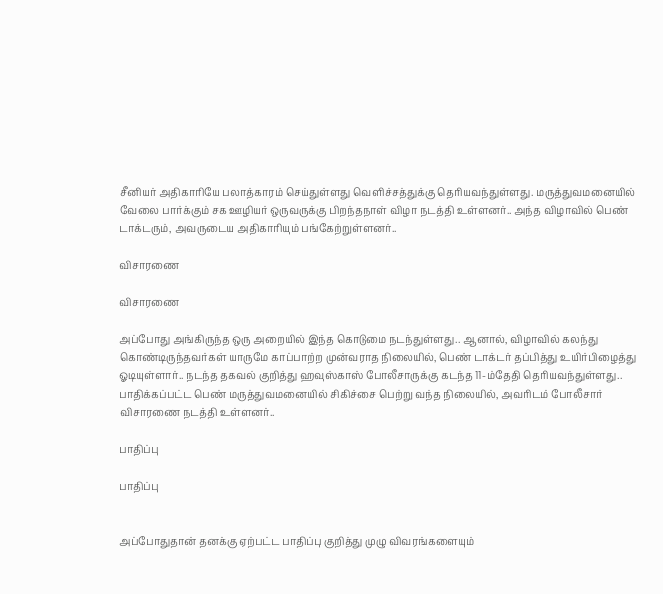சீனியர் அதிகாரியே பலாத்காரம் செய்துள்ளது வெளிச்சத்துக்கு தெரியவந்துள்ளது. மருத்துவமனையில் வேலை பார்க்கும் சக ஊழியர் ஒருவருக்கு பிறந்தநாள் விழா நடத்தி உள்ளனர்.. அந்த விழாவில் பெண் டாக்டரும், அவருடைய அதிகாரியும் பங்கேற்றுள்ளனர்..

விசாரணை

விசாரணை

அப்போது அங்கிருந்த ஒரு அறையில் இந்த கொடுமை நடந்துள்ளது.. ஆனால், விழாவில் கலந்து கொண்டிருந்தவர்கள் யாருமே காப்பாற்ற முன்வராத நிலையில், பெண் டாக்டர் தப்பித்து உயிர்பிழைத்து ஓடியுள்ளார்.. நடந்த தகவல் குறித்து ஹவுஸ்காஸ் போலீசாருக்கு கடந்த 11-ம்தேதி தெரியவந்துள்ளது.. பாதிக்கப்பட்ட பெண் மருத்துவமனையில் சிகிச்சை பெற்று வந்த நிலையில், அவரிடம் போலீசார் விசாரணை நடத்தி உள்ளனர்..

பாதிப்பு

பாதிப்பு


அப்போதுதான் தனக்கு ஏற்பட்ட பாதிப்பு குறித்து முழு விவரங்களையும்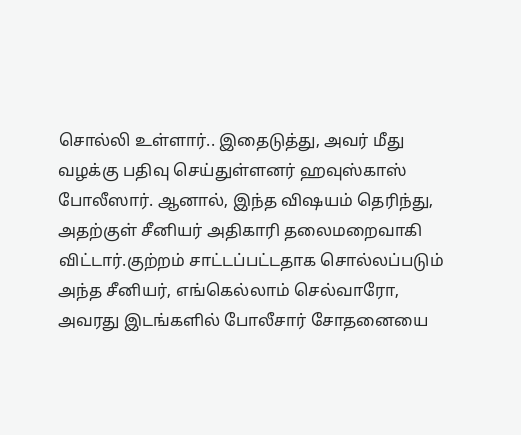சொல்லி உள்ளார்.. இதைடுத்து, அவர் மீது வழக்கு பதிவு செய்துள்ளனர் ஹவுஸ்காஸ் போலீஸார். ஆனால், இந்த விஷயம் தெரிந்து, அதற்குள் சீனியர் அதிகாரி தலைமறைவாகி விட்டார்.குற்றம் சாட்டப்பட்டதாக சொல்லப்படும் அந்த சீனியர், எங்கெல்லாம் செல்வாரோ, அவரது இடங்களில் போலீசார் சோதனையை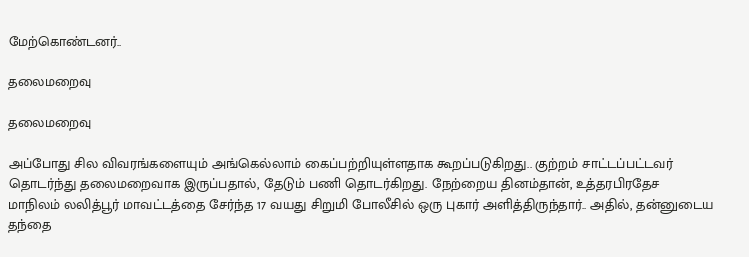மேற்கொண்டனர்..

தலைமறைவு

தலைமறைவு

அப்போது சில விவரங்களையும் அங்கெல்லாம் கைப்பற்றியுள்ளதாக கூறப்படுகிறது.. குற்றம் சாட்டப்பட்டவர் தொடர்ந்து தலைமறைவாக இருப்பதால், தேடும் பணி தொடர்கிறது. நேற்றைய தினம்தான், உத்தரபிரதேச மாநிலம் லலித்பூர் மாவட்டத்தை சேர்ந்த 17 வயது சிறுமி போலீசில் ஒரு புகார் அளித்திருந்தார்.. அதில், தன்னுடைய தந்தை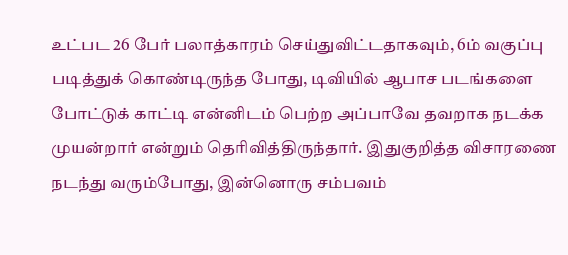உட்பட 26 பேர் பலாத்காரம் செய்துவிட்டதாகவும், 6ம் வகுப்பு படித்துக் கொண்டிருந்த போது, டிவியில் ஆபாச படங்களை போட்டுக் காட்டி என்னிடம் பெற்ற அப்பாவே தவறாக நடக்க முயன்றார் என்றும் தெரிவித்திருந்தார். இதுகுறித்த விசாரணை நடந்து வரும்போது, இன்னொரு சம்பவம்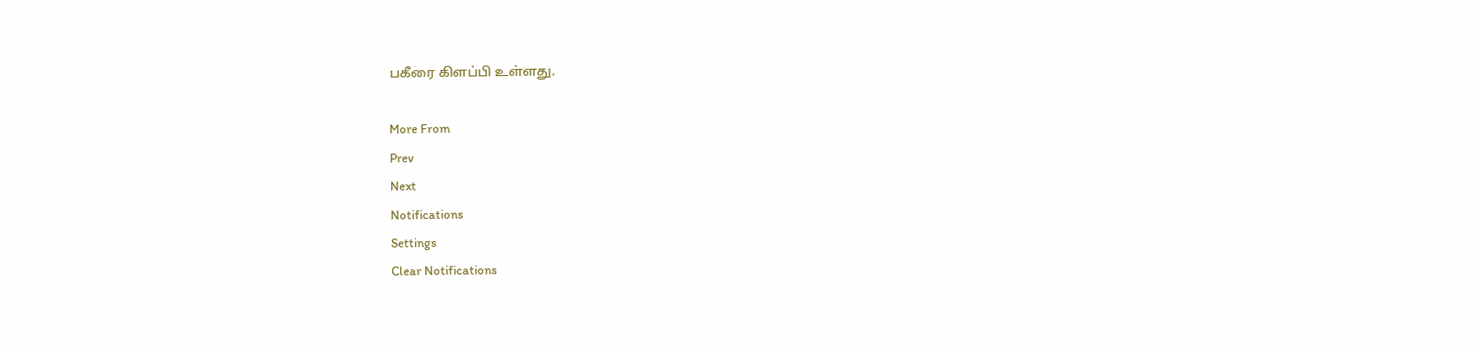பகீரை கிளப்பி உள்ளது.

More From
Prev
Next
Notifications
Settings
Clear Notifications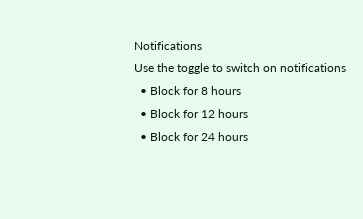Notifications
Use the toggle to switch on notifications
  • Block for 8 hours
  • Block for 12 hours
  • Block for 24 hours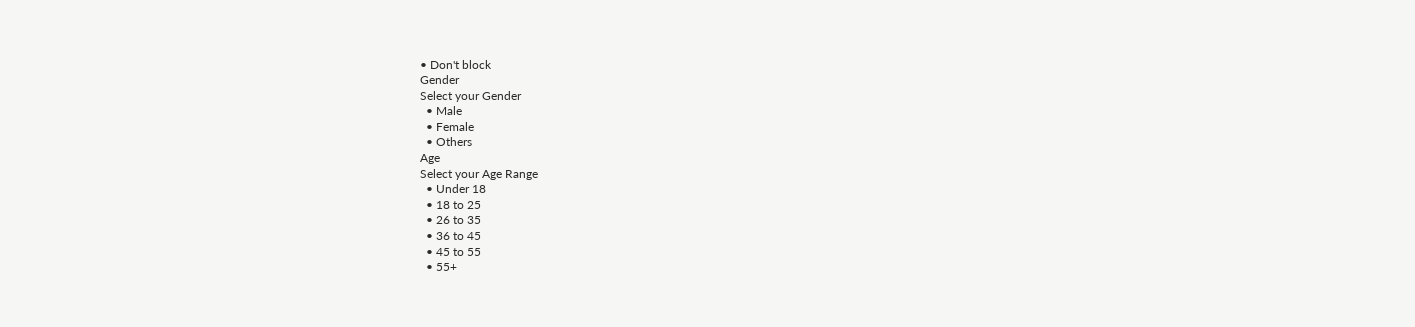• Don't block
Gender
Select your Gender
  • Male
  • Female
  • Others
Age
Select your Age Range
  • Under 18
  • 18 to 25
  • 26 to 35
  • 36 to 45
  • 45 to 55
  • 55+